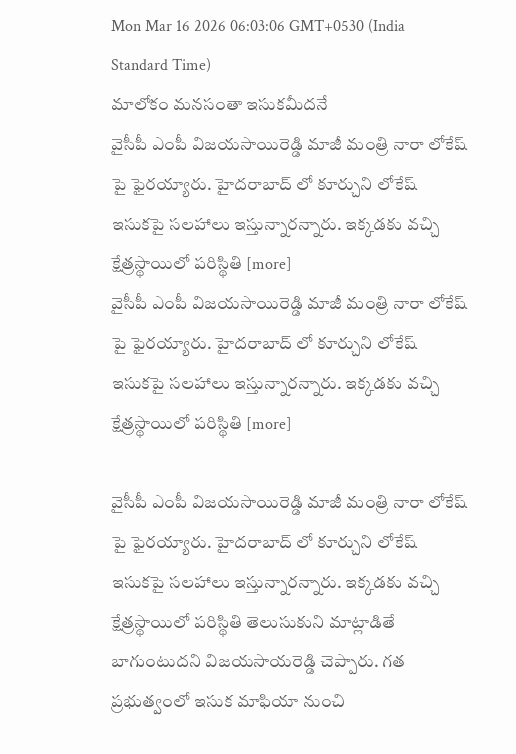Mon Mar 16 2026 06:03:06 GMT+0530 (India Standard Time)
మాలోకం మనసంతా ఇసుకమీదనే
వైసీపీ ఎంపీ విజయసాయిరెడ్డి మాజీ మంత్రి నారా లోకేష్ పై ఫైరయ్యారు. హైదరాబాద్ లో కూర్చుని లోకేష్ ఇసుకపై సలహాలు ఇస్తున్నారన్నారు. ఇక్కడకు వచ్చి క్షేత్రస్థాయిలో పరిస్థితి [more]
వైసీపీ ఎంపీ విజయసాయిరెడ్డి మాజీ మంత్రి నారా లోకేష్ పై ఫైరయ్యారు. హైదరాబాద్ లో కూర్చుని లోకేష్ ఇసుకపై సలహాలు ఇస్తున్నారన్నారు. ఇక్కడకు వచ్చి క్షేత్రస్థాయిలో పరిస్థితి [more]

వైసీపీ ఎంపీ విజయసాయిరెడ్డి మాజీ మంత్రి నారా లోకేష్ పై ఫైరయ్యారు. హైదరాబాద్ లో కూర్చుని లోకేష్ ఇసుకపై సలహాలు ఇస్తున్నారన్నారు. ఇక్కడకు వచ్చి క్షేత్రస్థాయిలో పరిస్థితి తెలుసుకుని మాట్లాడితే బాగుంటుదని విజయసాయరెడ్డి చెప్పారు. గత ప్రభుత్వంలో ఇసుక మాఫియా నుంచి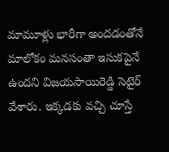మామూళ్లు భారీగా అందడంతోనే మాలోకం మనసంతా ఇసుకపైనే ఉందని విజయసాయిరెడ్డి సెటైర్ వేశారు. ఇక్కడకు వచ్చి చూస్తే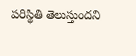పరిస్థితి తెలుస్తుందని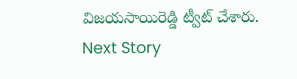విజయసాయిరెడ్డి ట్వీట్ చేశారు.
Next Story